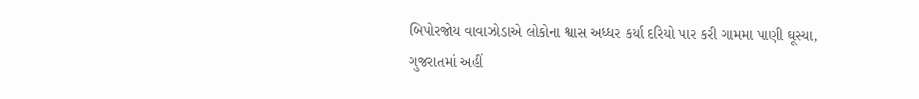બિપોરજોય વાવાઝોડાએ લોકોના શ્વાસ અધ્ધર કર્યા દરિયો પાર કરી ગામમા પાણી ઘૂસ્યા, ગુજરાતમાં અહીં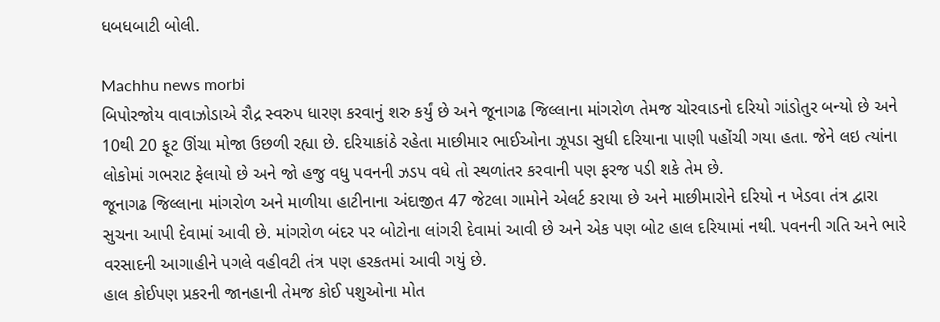ધબધબાટી બોલી.

Machhu news morbi
બિપોરજોય વાવાઝોડાએ રૌદ્ર સ્વરુપ ધારણ કરવાનું શરુ કર્યું છે અને જૂનાગઢ જિલ્લાના માંગરોળ તેમજ ચોરવાડનો દરિયો ગાંડોતુર બન્યો છે અને 10થી 20 ફૂટ ઊંચા મોજા ઉછળી રહ્યા છે. દરિયાકાંઠે રહેતા માછીમાર ભાઈઓના ઝૂપડા સુધી દરિયાના પાણી પહોંચી ગયા હતા. જેને લઇ ત્યાંના લોકોમાં ગભરાટ ફેલાયો છે અને જો હજુ વધુ પવનની ઝડપ વધે તો સ્થળાંતર કરવાની પણ ફરજ પડી શકે તેમ છે.
જૂનાગઢ જિલ્લાના માંગરોળ અને માળીયા હાટીનાના અંદાજીત 47 જેટલા ગામોને એલર્ટ કરાયા છે અને માછીમારોને દરિયો ન ખેડવા તંત્ર દ્વારા સુચના આપી દેવામાં આવી છે. માંગરોળ બંદર પર બોટોના લાંગરી દેવામાં આવી છે અને એક પણ બોટ હાલ દરિયામાં નથી. પવનની ગતિ અને ભારે વરસાદની આગાહીને પગલે વહીવટી તંત્ર પણ હરકતમાં આવી ગયું છે.
હાલ કોઈપણ પ્રકરની જાનહાની તેમજ કોઈ પશુઓના મોત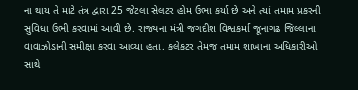ના થાય તે માટે તંત્ર દ્વારા 25 જેટલા સેલટર હોમ ઉભા કર્યા છે અને ત્યાં તમામ પ્રકરની સુવિધા ઉભી કરવામાં આવી છે. રાજ્યના મંત્રી જગદીશ વિશ્વકર્મા જૂનાગઢ જિલ્લાના વાવાઝોડાની સમીક્ષા કરવા આવ્યા હતા. કલેકટર તેમજ તમામ શાખાના અધિકારીઓ સાથે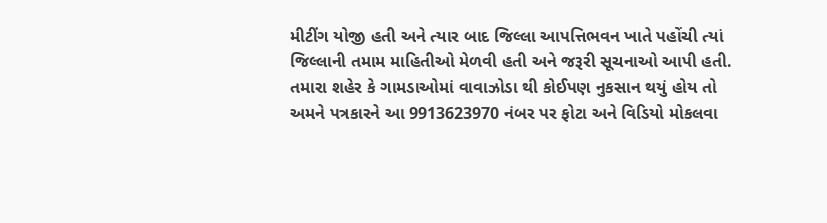મીટીંગ યોજી હતી અને ત્યાર બાદ જિલ્લા આપત્તિભવન ખાતે પહોંચી ત્યાં જિલ્લાની તમામ માહિતીઓ મેળવી હતી અને જરૂરી સૂચનાઓ આપી હતી.
તમારા શહેર કે ગામડાઓમાં વાવાઝોડા થી કોઈપણ નુકસાન થયું હોય તો અમને પત્રકારને આ 9913623970 નંબર પર ફોટા અને વિડિયો મોકલવા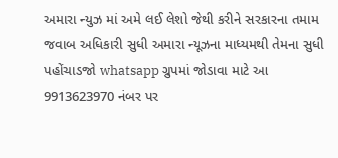અમારા ન્યુઝ માં અમે લઈ લેશો જેથી કરીને સરકારના તમામ જવાબ અધિકારી સુધી અમારા ન્યૂઝના માધ્યમથી તેમના સુધી પહોંચાડજો whatsapp ગ્રુપમાં જોડાવા માટે આ 9913623970 નંબર પર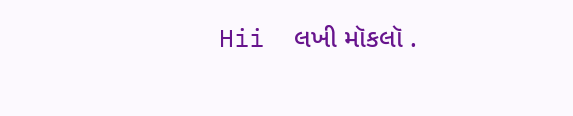Hii  લખી મૉકલૉ .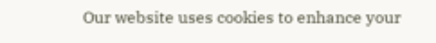Our website uses cookies to enhance your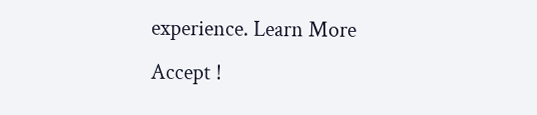experience. Learn More
Accept !